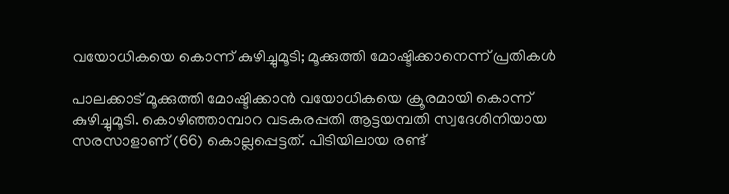വയോധികയെ കൊന്ന് കുഴിച്ചുമൂടി; മൂക്കുത്തി മോഷ്ടിക്കാനെന്ന് പ്രതികള്‍

പാലക്കാട് മൂക്കുത്തി മോഷ്ടിക്കാന്‍‌ വയോധികയെ ക്രൂരമായി കൊന്ന് കുഴിച്ചുമൂടി. കൊഴിഞ്ഞാമ്പാറ വടകരപ്പതി ആട്ടയമ്പതി സ്വദേശിനിയായ സരസാളാണ് (66) കൊല്ലപ്പെട്ടത്. പിടിയിലായ രണ്ട്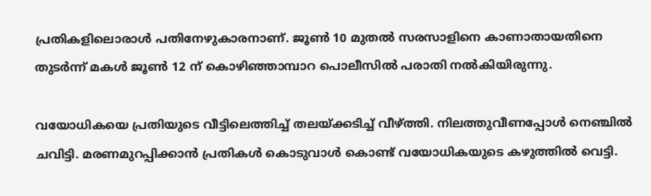പ്രതികളിലൊരാള്‍ പതിനേഴുകാരനാണ്. ജൂൺ 10 മുതൽ സരസാളിനെ കാണാതായതിനെ തുടർന്ന് മകൾ ജൂൺ 12 ന് കൊഴിഞ്ഞാമ്പാറ പൊലീസിൽ പരാതി നൽകിയിരുന്നു.

വയോധികയെ പ്രതിയുടെ വീട്ടിലെത്തിച്ച് തലയ്ക്കടിച്ച് വീഴ്ത്തി. നിലത്തുവീണപ്പോള്‍ നെഞ്ചില്‍ ചവിട്ടി. മരണമുറപ്പിക്കാന്‍ പ്രതികള്‍ കൊടുവാള്‍ കൊണ്ട് വയോധികയുടെ കഴുത്തില്‍ വെട്ടി.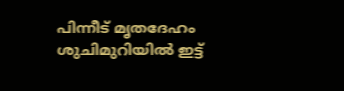പിന്നീട് മൃതദേഹം ശുചിമുറിയില്‍ ഇട്ട്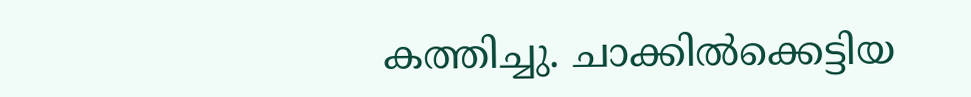കത്തിച്ചു. ചാക്കില്‍ക്കെട്ടിയ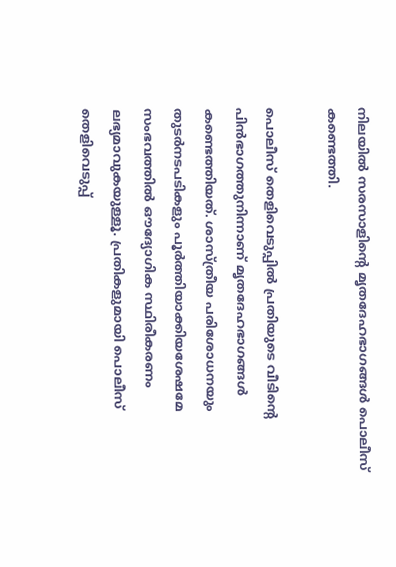നിലയില്‍ സരസാളിന്‍റെ മൃതദേഹഭാഗങ്ങള്‍ പൊലീസ് കണ്ടെത്തി.

പൊലീസ് തെളിവെടുപ്പില്‍ പ്രതിയുടെ വീടിന്‍റെ പിന്‍ഭാഗത്തുനിന്നാണ് മൃതദേഹഭാഗങ്ങള്‍ കണ്ടെത്തിയത്. ശാസ്ത്രീയ പരിശോധനയും തുടർനടപടികളും പൂർത്തിയാക്കിയശേഷമേ സംഭവത്തിൽ ഔദ്യോഗിക സ്ഥിരീകരണം ലഭ്യമാവുകയുള്ളൂ. പ്രതികളുമായി പൊലീസ് തെളിവെടുപ്പ്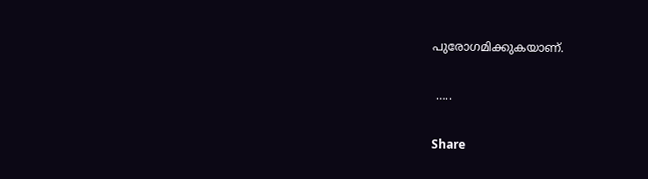പുരോഗമിക്കുകയാണ്.

 …..

Share